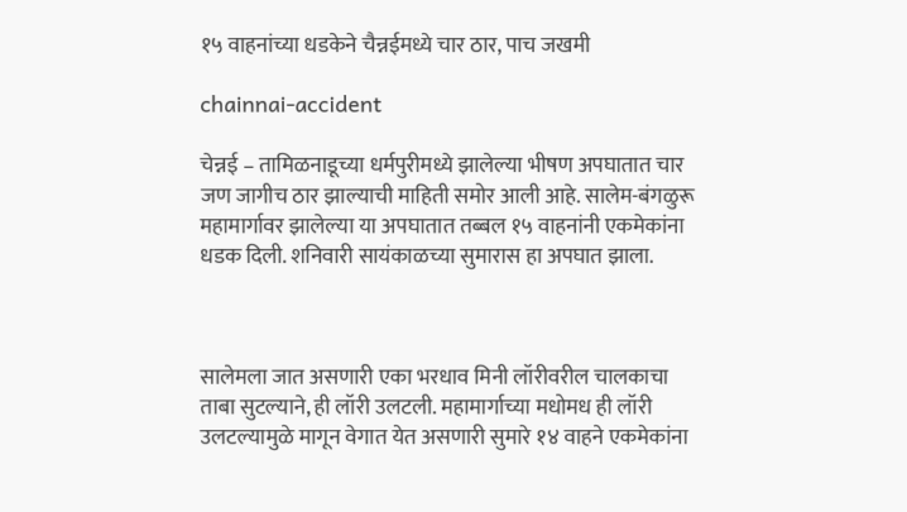१५ वाहनांच्या धडकेने चैन्नईमध्ये चार ठार, पाच जखमी

chainnai-accident

चेन्नई – तामिळनाडूच्या धर्मपुरीमध्ये झालेल्या भीषण अपघातात चार जण जागीच ठार झाल्याची माहिती समोर आली आहे. सालेम-बंगळुरू महामार्गावर झालेल्या या अपघातात तब्बल १५ वाहनांनी एकमेकांना धडक दिली. शनिवारी सायंकाळच्या सुमारास हा अपघात झाला.



सालेमला जात असणारी एका भरधाव मिनी लॉरीवरील चालकाचा ताबा सुटल्याने, ही लॉरी उलटली. महामार्गाच्या मधोमध ही लॉरी उलटल्यामुळे मागून वेगात येत असणारी सुमारे १४ वाहने एकमेकांना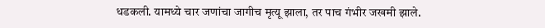धडकली. यामध्ये चार जणांचा जागीच मृत्यू झाला, तर पाच गंभीर जखमी झाले.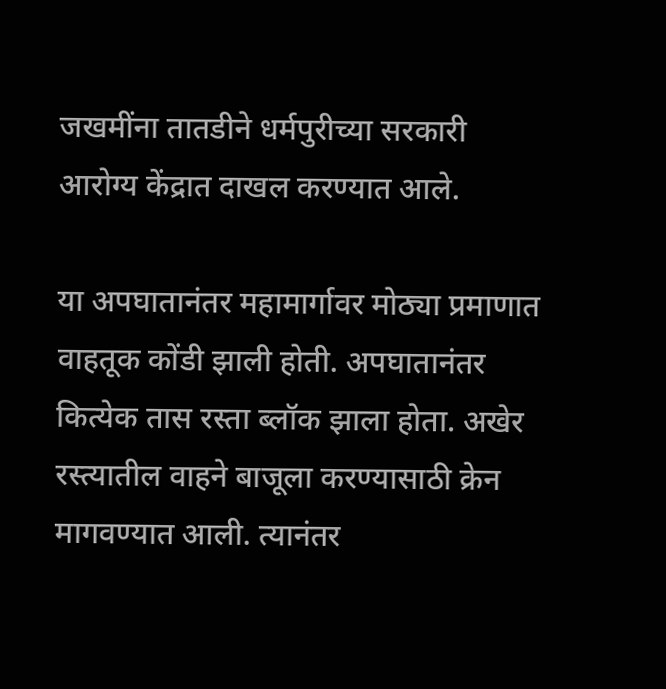जखमींना तातडीने धर्मपुरीच्या सरकारी आरोग्य केंद्रात दाखल करण्यात आले.

या अपघातानंतर महामार्गावर मोठ्या प्रमाणात वाहतूक कोंडी झाली होती. अपघातानंतर कित्येक तास रस्ता ब्लॉक झाला होता. अखेर रस्त्यातील वाहने बाजूला करण्यासाठी क्रेन मागवण्यात आली. त्यानंतर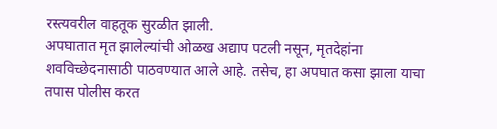रस्त्यवरील वाहतूक सुरळीत झाली.
अपघातात मृत झालेल्यांची ओळख अद्याप पटली नसून, मृतदेहांना शवविच्छेदनासाठी पाठवण्यात आले आहे. तसेच, हा अपघात कसा झाला याचा तपास पोलीस करत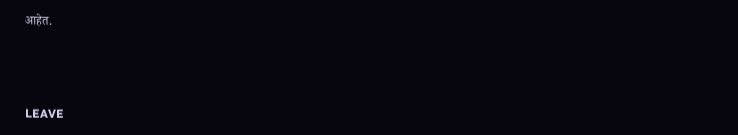आहेत.



LEAVE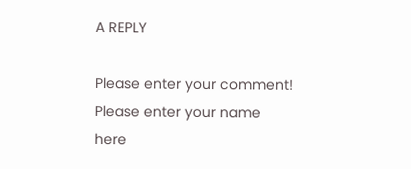A REPLY

Please enter your comment!
Please enter your name here